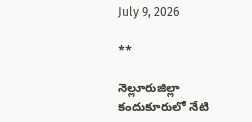July 9, 2026

**

నెల్లూరుజిల్లా కందుకూరులో నేటి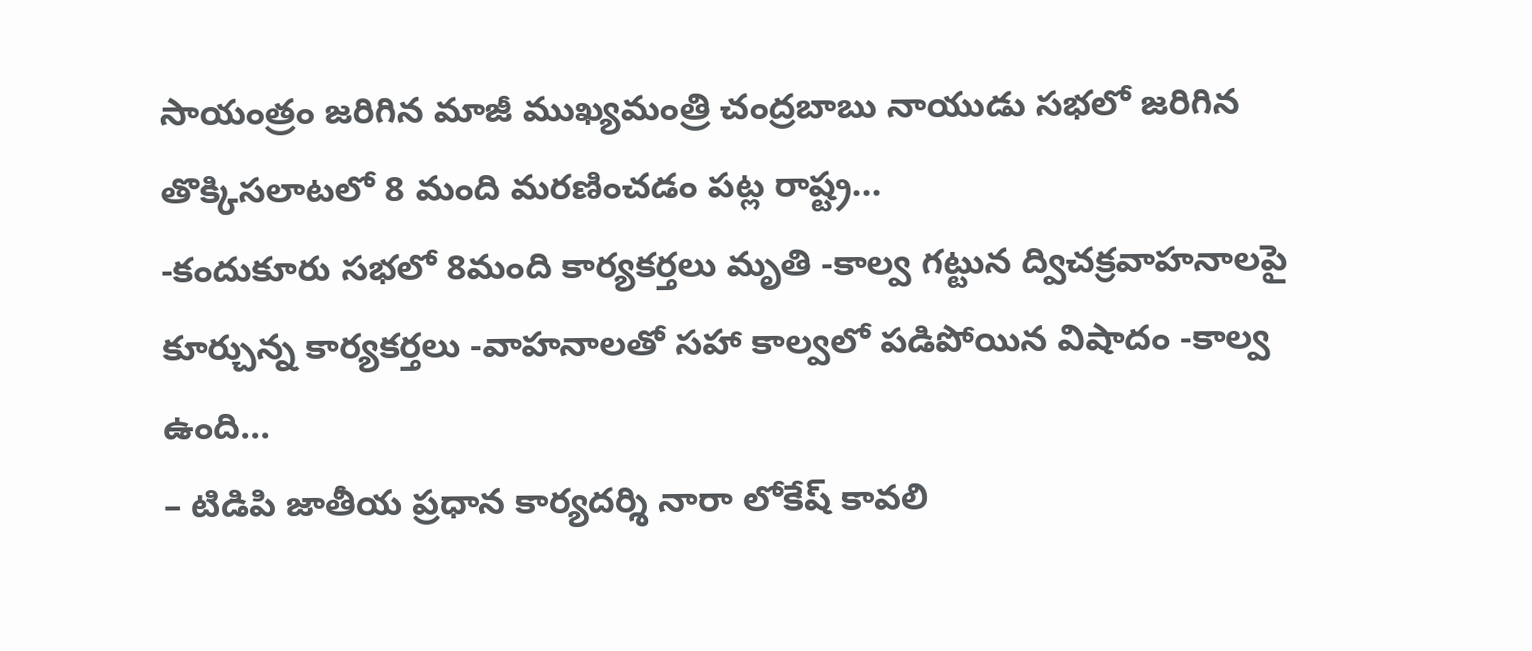సాయంత్రం జరిగిన మాజీ ముఖ్యమంత్రి చంద్రబాబు నాయుడు సభలో జరిగిన తొక్కిసలాటలో 8 మంది మరణించడం పట్ల రాష్ట్ర...
-కందుకూరు సభలో 8మంది కార్యకర్తలు మృతి -కాల్వ గట్టున ద్విచక్రవాహనాలపై కూర్చున్న కార్యకర్తలు -వాహనాలతో సహా కాల్వలో పడిపోయిన విషాదం -కాల్వ ఉంది...
– టిడిపి జాతీయ ప్రధాన కార్యదర్శి నారా లోకేష్ కావలి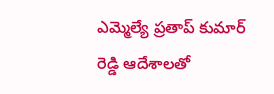ఎమ్మెల్యే ప్రతాప్ కుమార్ రెడ్డి ఆదేశాల‌తో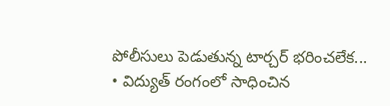పోలీసులు పెడుతున్న టార్చ‌ర్ భ‌రించ‌లేక...
• విద్యుత్ రంగంలో సాధించిన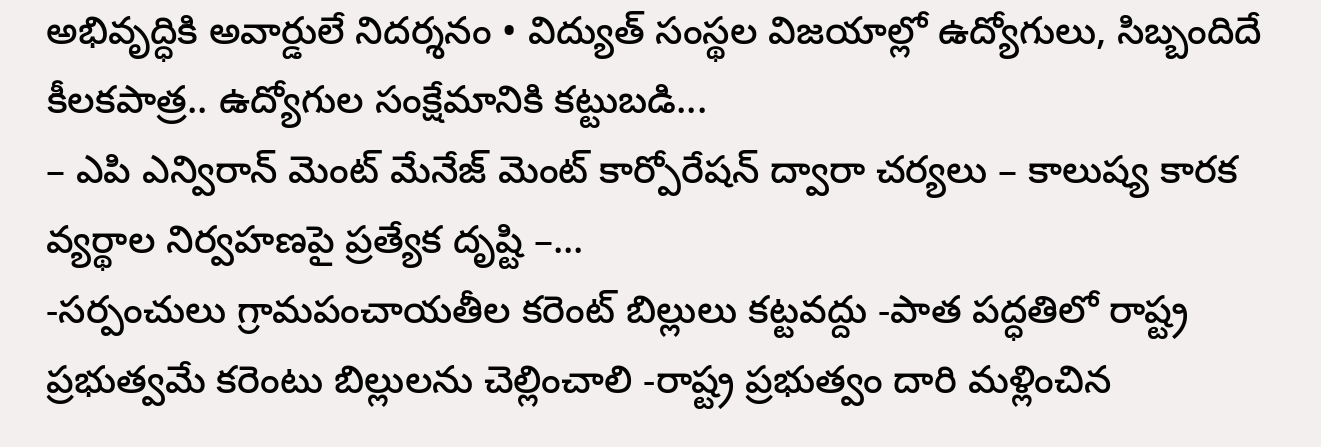అభివృద్ధికి అవార్డులే నిదర్శనం • విద్యుత్ సంస్థల విజయాల్లో ఉద్యోగులు, సిబ్బందిదే కీలకపాత్ర.. ఉద్యోగుల సంక్షేమానికి కట్టుబడి...
– ఎపి ఎన్విరాన్ మెంట్ మేనేజ్ మెంట్ కార్పోరేషన్ ద్వారా చర్యలు – కాలుష్య కారక వ్యర్థాల నిర్వహణపై ప్రత్యేక దృష్టి –...
-సర్పంచులు గ్రామపంచాయతీల కరెంట్ బిల్లులు కట్టవద్దు -పాత పద్ధతిలో రాష్ట్ర ప్రభుత్వమే కరెంటు బిల్లులను చెల్లించాలి -రాష్ట్ర ప్రభుత్వం దారి మళ్లించిన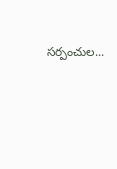సర్పంచుల...